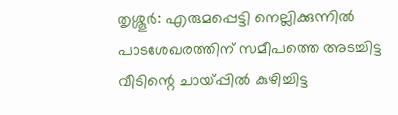തൃശ്ശൂർ: എരുമപ്പെട്ടി നെല്ലിക്കുന്നിൽ പാടശേഖരത്തിന് സമീപത്തെ അടച്ചിട്ട വീടിന്റെ ചായ്പ്പിൽ കുഴിച്ചിട്ട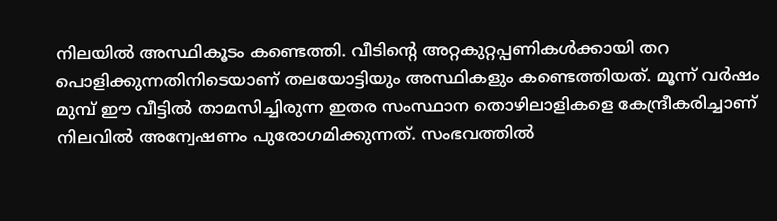നിലയിൽ അസ്ഥികൂടം കണ്ടെത്തി. വീടിന്റെ അറ്റകുറ്റപ്പണികൾക്കായി തറ പൊളിക്കുന്നതിനിടെയാണ് തലയോട്ടിയും അസ്ഥികളും കണ്ടെത്തിയത്. മൂന്ന് വർഷം മുമ്പ് ഈ വീട്ടിൽ താമസിച്ചിരുന്ന ഇതര സംസ്ഥാന തൊഴിലാളികളെ കേന്ദ്രീകരിച്ചാണ് നിലവിൽ അന്വേഷണം പുരോഗമിക്കുന്നത്. സംഭവത്തിൽ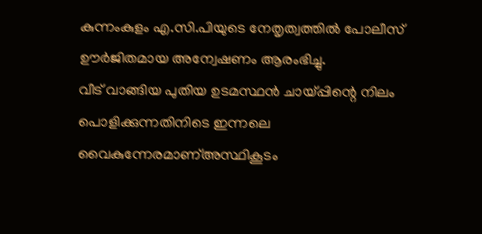കുന്നംകുളം എ.സി.പിയുടെ നേതൃത്വത്തിൽ പോലീസ് ഊർജിതമായ അന്വേഷണം ആരംഭിച്ചു.
വീട് വാങ്ങിയ പുതിയ ഉടമസ്ഥൻ ചായ്പ്പിന്റെ നിലം പൊളിക്കുന്നതിനിടെ ഇന്നലെ വൈകുന്നേരമാണ്അസ്ഥികൂടം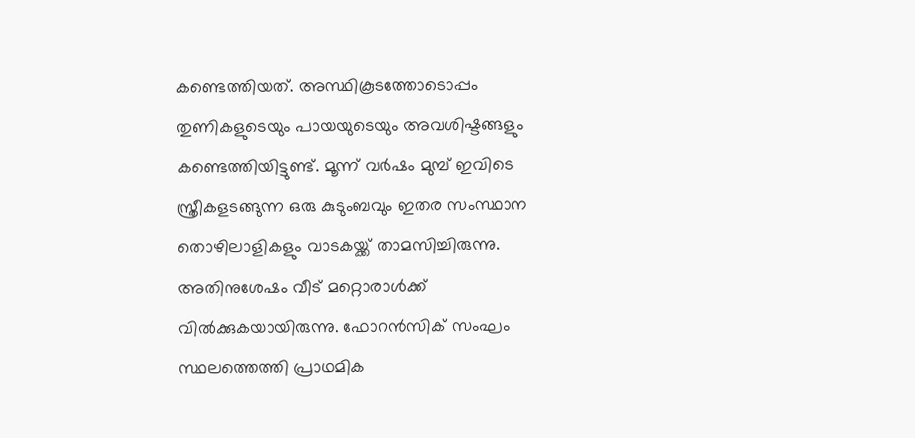കണ്ടെത്തിയത്. അസ്ഥികൂടത്തോടൊപ്പം തുണികളുടെയും പായയുടെയും അവശിഷ്ടങ്ങളും കണ്ടെത്തിയിട്ടുണ്ട്. മൂന്ന് വർഷം മുമ്പ് ഇവിടെ സ്ത്രീകളടങ്ങുന്ന ഒരു കുടുംബവും ഇതര സംസ്ഥാന തൊഴിലാളികളും വാടകയ്ക്ക് താമസിച്ചിരുന്നു. അതിനുശേഷം വീട് മറ്റൊരാൾക്ക് വിൽക്കുകയായിരുന്നു. ഫോറൻസിക് സംഘം സ്ഥലത്തെത്തി പ്രാഥമിക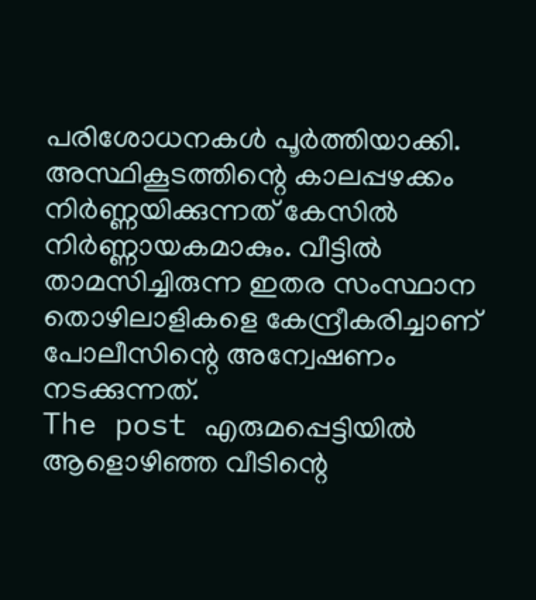പരിശോധനകൾ പൂർത്തിയാക്കി. അസ്ഥികൂടത്തിന്റെ കാലപ്പഴക്കം നിർണ്ണയിക്കുന്നത് കേസിൽ നിർണ്ണായകമാകും. വീട്ടിൽ താമസിച്ചിരുന്ന ഇതര സംസ്ഥാന തൊഴിലാളികളെ കേന്ദ്രീകരിച്ചാണ് പോലീസിന്റെ അന്വേഷണം നടക്കുന്നത്.
The post എരുമപ്പെട്ടിയിൽ ആളൊഴിഞ്ഞ വീടിന്റെ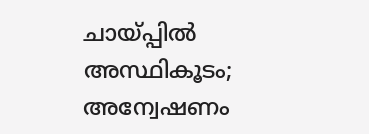ചായ്പ്പിൽ അസ്ഥികൂടം; അന്വേഷണം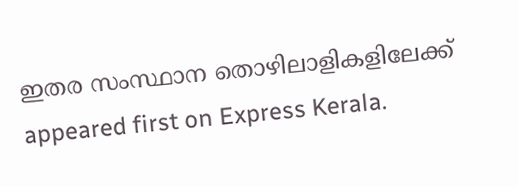ഇതര സംസ്ഥാന തൊഴിലാളികളിലേക്ക് appeared first on Express Kerala.